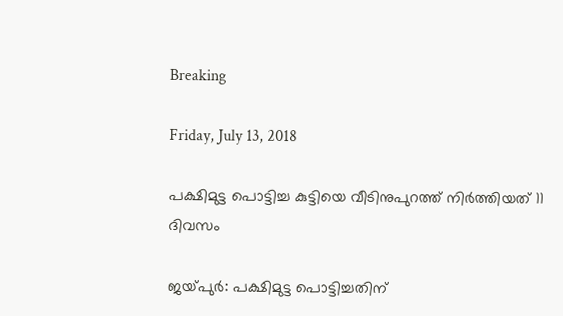Breaking

Friday, July 13, 2018

പക്ഷിമുട്ട പൊട്ടിച്ച കുട്ടിയെ വീടിനുപുറത്ത്‌ നിർത്തിയത് 11 ദിവസം

ജയ്‍പുർ: പക്ഷിമുട്ട പൊട്ടിച്ചതിന്‌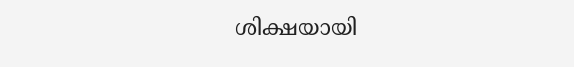ശിക്ഷയായി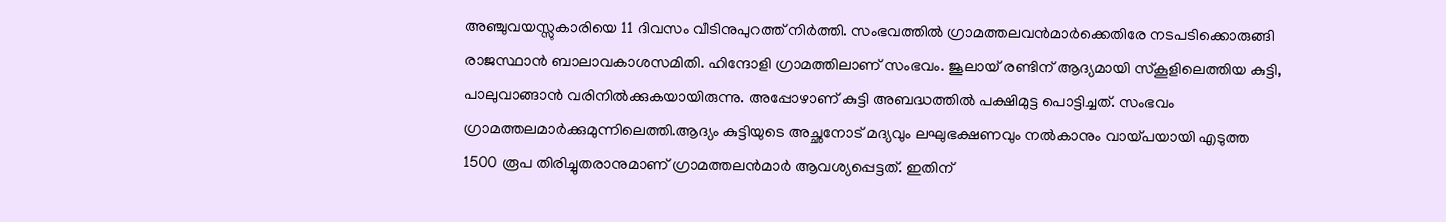അഞ്ചുവയസ്സുകാരിയെ 11 ദിവസം വീടിനുപുറത്ത്‌ നിർത്തി. സംഭവത്തിൽ ഗ്രാമത്തലവൻമാർക്കെതിരേ നടപടിക്കൊരുങ്ങി രാജസ്ഥാൻ ബാലാവകാശസമിതി. ഹിന്ദോളി ഗ്രാമത്തിലാണ് സംഭവം. ജൂലായ് രണ്ടിന്‌ ആദ്യമായി സ്കൂളിലെത്തിയ കുട്ടി, പാലുവാങ്ങാൻ വരിനിൽക്കുകയായിരുന്നു. അപ്പോഴാണ് കുട്ടി അബദ്ധത്തിൽ പക്ഷിമുട്ട പൊട്ടിച്ചത്. സംഭവം ഗ്രാമത്തലമാർക്കുമുന്നിലെത്തി.ആദ്യം കുട്ടിയുടെ അച്ഛനോട്‌ മദ്യവും ലഘുഭക്ഷണവും നൽകാനും വായ്പയായി എടുത്ത 1500 രൂപ തിരിച്ചുതരാനുമാണ് ഗ്രാമത്തലൻമാർ ആവശ്യപ്പെട്ടത്. ഇതിന്‌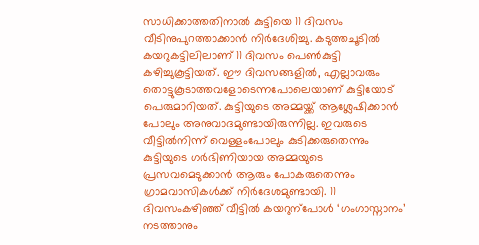സാധിക്കാത്തതിനാൽ കുട്ടിയെ 11 ദിവസം വീടിനുപുറത്താക്കാൻ നിർദേശിച്ചു. കടുത്തചൂടിൽ കയറുകട്ടിലിലാണ് 11 ദിവസം പെൺകുട്ടി കഴിച്ചുകൂട്ടിയത്. ഈ ദിവസങ്ങളിൽ, എല്ലാവരും തൊട്ടുകൂടാത്തവളോടെന്നപോലെയാണ് കുട്ടിയോട്‌ പെരുമാറിയത്. കുട്ടിയുടെ അമ്മയ്ക്ക്‌ ആശ്ലേഷിക്കാൻ പോലും അനുവാദമുണ്ടായിരുന്നില്ല. ഇവരുടെ വീട്ടിൽനിന്ന്‌ വെള്ളംപോലും കുടിക്കരുതെന്നും കുട്ടിയുടെ ഗർഭിണിയായ അമ്മയുടെ പ്രസവമെടുക്കാൻ ആരും പോകരുതെന്നും ഗ്രാമവാസികൾക്ക്‌ നിർദേശമുണ്ടായി. 11 ദിവസംകഴിഞ്ഞ്‌ വീട്ടിൽ കയറുന്പോൾ ‘ഗംഗാസ്നാനം’ നടത്താനും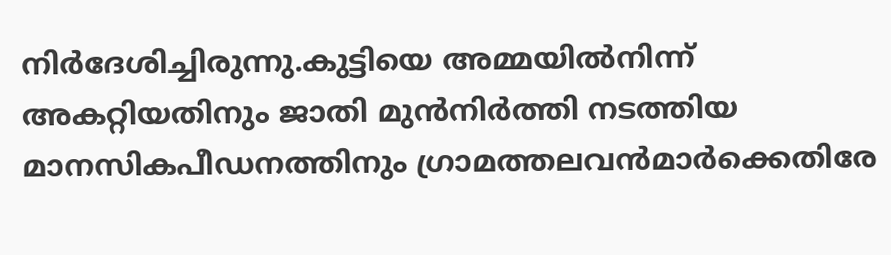നിർദേശിച്ചിരുന്നു.കുട്ടിയെ അമ്മയിൽനിന്ന്‌ അകറ്റിയതിനും ജാതി മുൻനിർത്തി നടത്തിയ മാനസികപീഡനത്തിനും ഗ്രാമത്തലവൻമാർക്കെതിരേ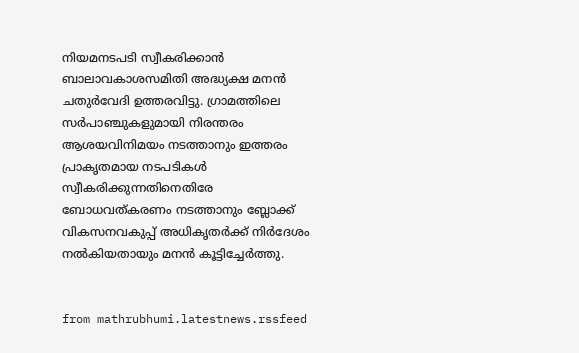നിയമനടപടി സ്വീകരിക്കാൻ ബാലാവകാശസമിതി അദ്ധ്യക്ഷ മനൻ ചതുർവേദി ഉത്തരവിട്ടു. ഗ്രാമത്തിലെ സർപാഞ്ചുകളുമായി നിരന്തരം ആശയവിനിമയം നടത്താനും ഇത്തരം പ്രാകൃതമായ നടപടികൾ സ്വീകരിക്കുന്നതിനെതിരേ ബോധവത്കരണം നടത്താനും ബ്ലോക്ക് വികസനവകുപ്പ് അധികൃതർക്ക്‌ നിർദേശം നൽകിയതായും മനൻ കൂട്ടിച്ചേർത്തു.


from mathrubhumi.latestnews.rssfeed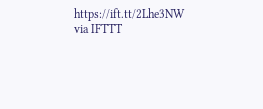https://ift.tt/2Lhe3NW
via IFTTT